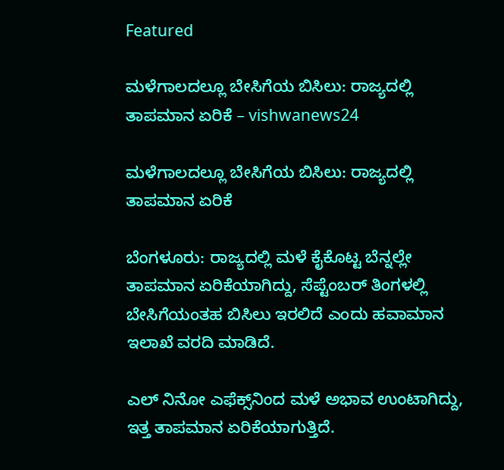Featured

ಮಳೆಗಾಲದಲ್ಲೂ ಬೇಸಿಗೆಯ ಬಿಸಿಲು: ರಾಜ್ಯದಲ್ಲಿ ತಾಪಮಾನ ಏರಿಕೆ – vishwanews24

ಮಳೆಗಾಲದಲ್ಲೂ ಬೇಸಿಗೆಯ ಬಿಸಿಲು: ರಾಜ್ಯದಲ್ಲಿ ತಾಪಮಾನ ಏರಿಕೆ

ಬೆಂಗಳೂರು: ರಾಜ್ಯದಲ್ಲಿ ಮಳೆ ಕೈಕೊಟ್ಟ ಬೆನ್ನಲ್ಲೇ ತಾಪಮಾನ ಏರಿಕೆಯಾಗಿದ್ದು, ಸೆಪ್ಟೆಂಬರ್ ತಿಂಗಳಲ್ಲಿ ಬೇಸಿಗೆಯಂತಹ ಬಿಸಿಲು ಇರಲಿದೆ ಎಂದು ಹವಾಮಾನ ಇಲಾಖೆ ವರದಿ ಮಾಡಿದೆ.

ಎಲ್ ನಿನೋ ಎಫೆಕ್ಸ್‌ನಿಂದ ಮಳೆ ಅಭಾವ ಉಂಟಾಗಿದ್ದು, ಇತ್ತ ತಾಪಮಾನ ಏರಿಕೆಯಾಗುತ್ತಿದೆ.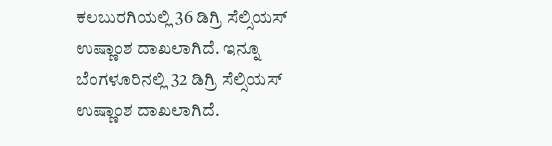ಕಲಬುರಗಿಯಲ್ಲಿ 36 ಡಿಗ್ರಿ ಸೆಲ್ಸಿಯಸ್ ಉಷ್ಣಾಂಶ ದಾಖಲಾಗಿದೆ. ಇನ್ನೂ ಬೆಂಗಳೂರಿನಲ್ಲಿ 32 ಡಿಗ್ರಿ ಸೆಲ್ಸಿಯಸ್ ಉಷ್ಣಾಂಶ ದಾಖಲಾಗಿದೆ.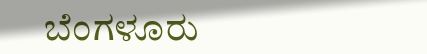ಬೆಂಗಳೂರು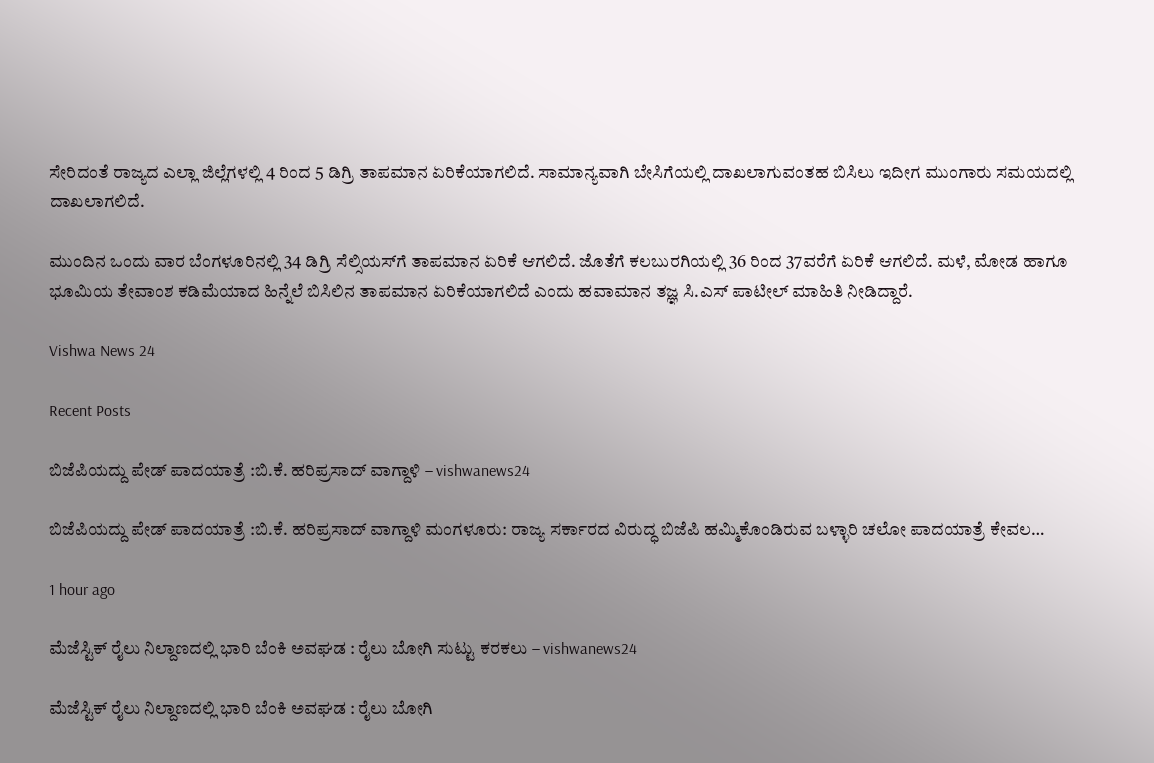ಸೇರಿದಂತೆ ರಾಜ್ಯದ ಎಲ್ಲಾ ಜಿಲ್ಲೆಗಳಲ್ಲಿ 4 ರಿಂದ 5 ಡಿಗ್ರಿ ತಾಪಮಾನ ಏರಿಕೆಯಾಗಲಿದೆ. ಸಾಮಾನ್ಯವಾಗಿ ಬೇಸಿಗೆಯಲ್ಲಿ ದಾಖಲಾಗುವಂತಹ ಬಿಸಿಲು ಇದೀಗ ಮುಂಗಾರು ಸಮಯದಲ್ಲಿ ದಾಖಲಾಗಲಿದೆ.

ಮುಂದಿನ ಒಂದು ವಾರ ಬೆಂಗಳೂರಿನಲ್ಲಿ 34 ಡಿಗ್ರಿ ಸೆಲ್ಸಿಯಸ್‌ಗೆ ತಾಪಮಾನ ಏರಿಕೆ ಆಗಲಿದೆ. ಜೊತೆಗೆ ಕಲಬುರಗಿಯಲ್ಲಿ 36 ರಿಂದ 37ವರೆಗೆ ಏರಿಕೆ ಆಗಲಿದೆ. ಮಳೆ, ಮೋಡ ಹಾಗೂ ಭೂಮಿಯ ತೇವಾಂಶ ಕಡಿಮೆಯಾದ ಹಿನ್ನೆಲೆ ಬಿಸಿಲಿನ ತಾಪಮಾನ ಏರಿಕೆಯಾಗಲಿದೆ ಎಂದು ಹವಾಮಾನ ತಜ್ಞ ಸಿ.ಎಸ್ ಪಾಟೀಲ್ ಮಾಹಿತಿ ನೀಡಿದ್ದಾರೆ.

Vishwa News 24

Recent Posts

ಬಿಜೆಪಿಯದ್ದು ಪೇಡ್ ಪಾದಯಾತ್ರೆ :ಬಿ.ಕೆ. ಹರಿಪ್ರಸಾದ್ ವಾಗ್ದಾಳಿ – vishwanews24

ಬಿಜೆಪಿಯದ್ದು ಪೇಡ್ ಪಾದಯಾತ್ರೆ :ಬಿ.ಕೆ. ಹರಿಪ್ರಸಾದ್ ವಾಗ್ದಾಳಿ ಮಂಗಳೂರು: ರಾಜ್ಯ ಸರ್ಕಾರದ ವಿರುದ್ಧ ಬಿಜೆಪಿ ಹಮ್ಮಿಕೊಂಡಿರುವ ಬಳ್ಳಾರಿ ಚಲೋ ಪಾದಯಾತ್ರೆ ಕೇವಲ…

1 hour ago

ಮೆಜೆಸ್ಟಿಕ್ ರೈಲು ನಿಲ್ದಾಣದಲ್ಲಿ ಭಾರಿ ಬೆಂಕಿ ಅವಘಡ : ರೈಲು ಬೋಗಿ ಸುಟ್ಟು ಕರಕಲು – vishwanews24

ಮೆಜೆಸ್ಟಿಕ್ ರೈಲು ನಿಲ್ದಾಣದಲ್ಲಿ ಭಾರಿ ಬೆಂಕಿ ಅವಘಡ : ರೈಲು ಬೋಗಿ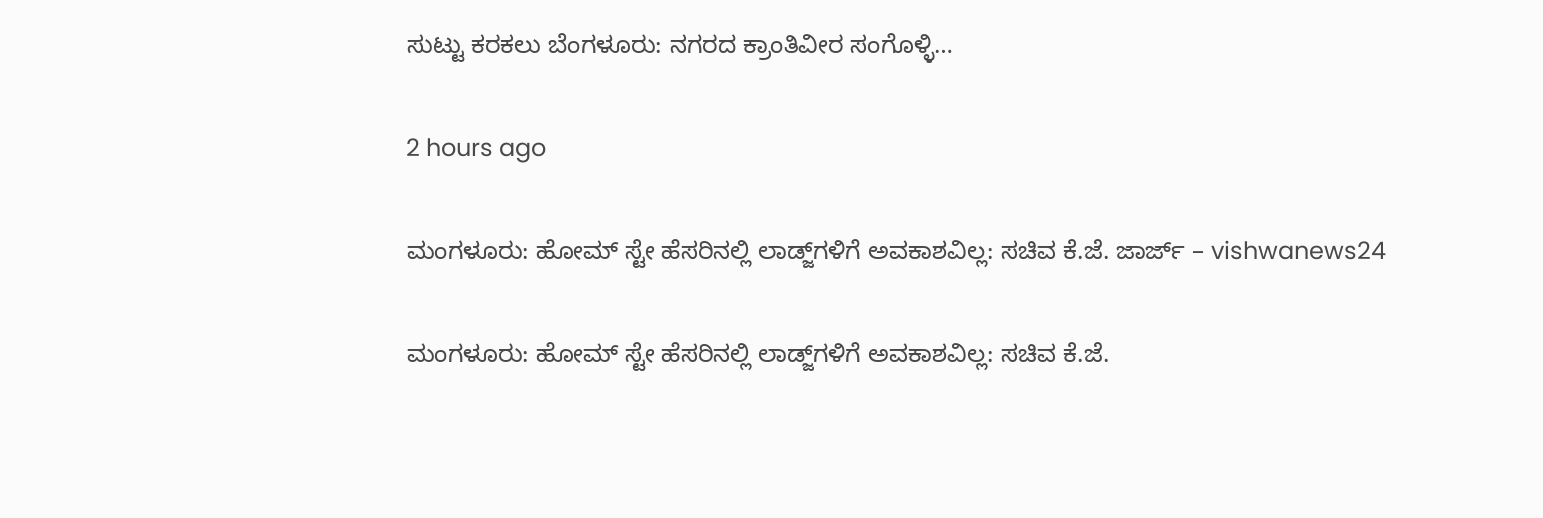ಸುಟ್ಟು ಕರಕಲು ಬೆಂಗಳೂರು: ನಗರದ ಕ್ರಾಂತಿವೀರ ಸಂಗೊಳ್ಳಿ…

2 hours ago

ಮಂಗಳೂರು: ಹೋಮ್ ಸ್ಟೇ ಹೆಸರಿನಲ್ಲಿ ಲಾಡ್ಜ್‌ಗಳಿಗೆ ಅವಕಾಶವಿಲ್ಲ: ಸಚಿವ ಕೆ.ಜೆ. ಜಾರ್ಜ್ – vishwanews24

ಮಂಗಳೂರು: ಹೋಮ್ ಸ್ಟೇ ಹೆಸರಿನಲ್ಲಿ ಲಾಡ್ಜ್‌ಗಳಿಗೆ ಅವಕಾಶವಿಲ್ಲ: ಸಚಿವ ಕೆ.ಜೆ.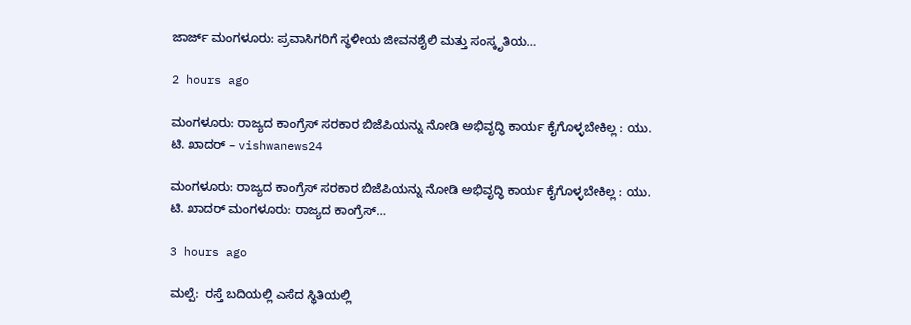ಜಾರ್ಜ್ ಮಂಗಳೂರು: ಪ್ರವಾಸಿಗರಿಗೆ ಸ್ಥಳೀಯ ಜೀವನಶೈಲಿ ಮತ್ತು ಸಂಸ್ಕೃತಿಯ…

2 hours ago

ಮಂಗಳೂರು: ರಾಜ್ಯದ ಕಾಂಗ್ರೆಸ್ ಸರಕಾರ ಬಿಜೆಪಿಯನ್ನು ನೋಡಿ ಅಭಿವೃದ್ಧಿ ಕಾರ್ಯ ಕೈಗೊಳ್ಳಬೇಕಿಲ್ಲ : ಯು. ಟಿ. ಖಾದರ್ – vishwanews24

ಮಂಗಳೂರು: ರಾಜ್ಯದ ಕಾಂಗ್ರೆಸ್ ಸರಕಾರ ಬಿಜೆಪಿಯನ್ನು ನೋಡಿ ಅಭಿವೃದ್ಧಿ ಕಾರ್ಯ ಕೈಗೊಳ್ಳಬೇಕಿಲ್ಲ : ಯು. ಟಿ. ಖಾದರ್ ಮಂಗಳೂರು: ರಾಜ್ಯದ ಕಾಂಗ್ರೆಸ್…

3 hours ago

ಮಲ್ಪೆ:  ರಸ್ತೆ ಬದಿಯಲ್ಲಿ ಎಸೆದ ಸ್ಥಿತಿಯಲ್ಲಿ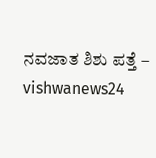ನವಜಾತ ಶಿಶು ಪತ್ತೆ – vishwanews24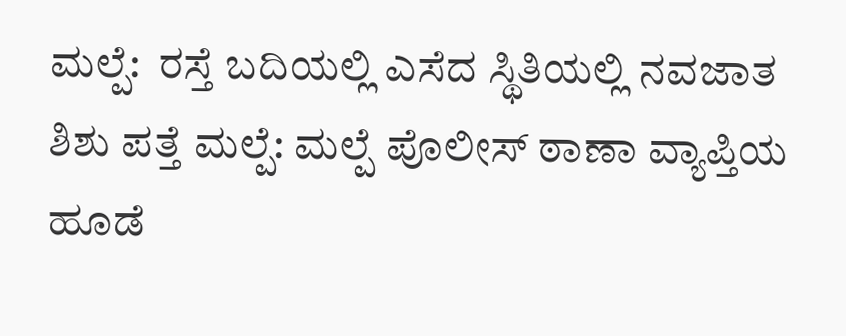ಮಲ್ಪೆ:  ರಸ್ತೆ ಬದಿಯಲ್ಲಿ ಎಸೆದ ಸ್ಥಿತಿಯಲ್ಲಿ ನವಜಾತ ಶಿಶು ಪತ್ತೆ ಮಲ್ಪೆ: ಮಲ್ಪೆ ಪೊಲೀಸ್ ಠಾಣಾ ವ್ಯಾಪ್ತಿಯ ಹೂಡೆ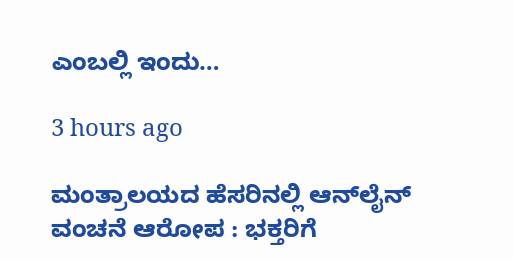ಎಂಬಲ್ಲಿ ಇಂದು…

3 hours ago

ಮಂತ್ರಾಲಯದ ಹೆಸರಿನಲ್ಲಿ ಆನ್‌ಲೈನ್ ವಂಚನೆ ಆರೋಪ : ಭಕ್ತರಿಗೆ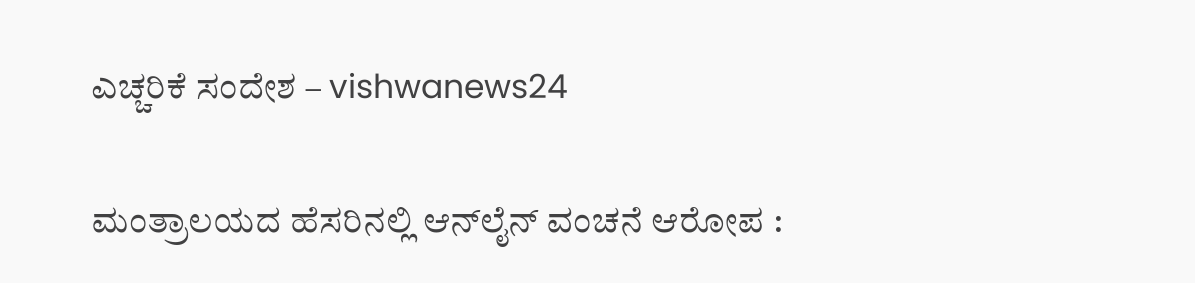ಎಚ್ಚರಿಕೆ ಸಂದೇಶ – vishwanews24

ಮಂತ್ರಾಲಯದ ಹೆಸರಿನಲ್ಲಿ ಆನ್‌ಲೈನ್ ವಂಚನೆ ಆರೋಪ :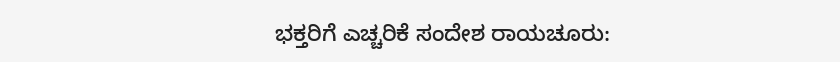ಭಕ್ತರಿಗೆ ಎಚ್ಚರಿಕೆ ಸಂದೇಶ ರಾಯಚೂರು: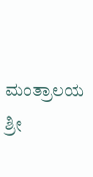ಮಂತ್ರಾಲಯ ಶ್ರೀ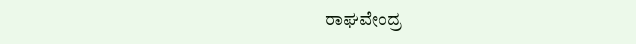ರಾಘವೇಂದ್ರ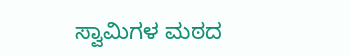ಸ್ವಾಮಿಗಳ ಮಠದ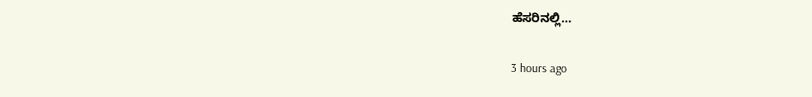ಹೆಸರಿನಲ್ಲಿ…

3 hours ago